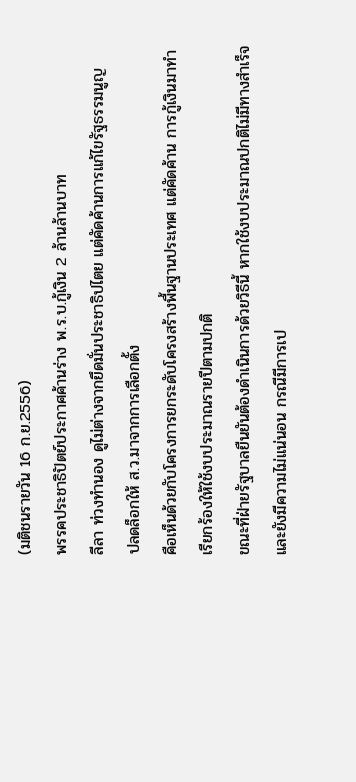(มติชนรายวัน 16 ก.ย.2556)
พรรคประชาธิปัตย์ประกาศค้านร่าง พ.ร.บ.กู้เงิน 2 ล้านล้านบาท
ลีลา ท่วงทำนอง ดูไม่ต่างจากยึดมั่นประชาธิปไตย แต่คัดค้านการแก้ไขรัฐธรรมนูญ
ปลดล็อกให้ ส.ว.มาจากการเลือกตั้ง
คือเห็นด้วยกับโครงการยกระดับโครงสร้างพื้นฐานประเทศ แต่คัดค้าน การกู้เงินมาทำ
เรียกร้องให้ใช้งบประมาณรายปีตามปกติ
ขณะที่ฝ่ายรัฐบาลยืนยันต้องดำเนินการด้วยวิธีนี้ หากใช้งบประมาณปกติไม่มีทางสำเร็จ
และยังมีความไม่แน่นอน กรณีมีการเป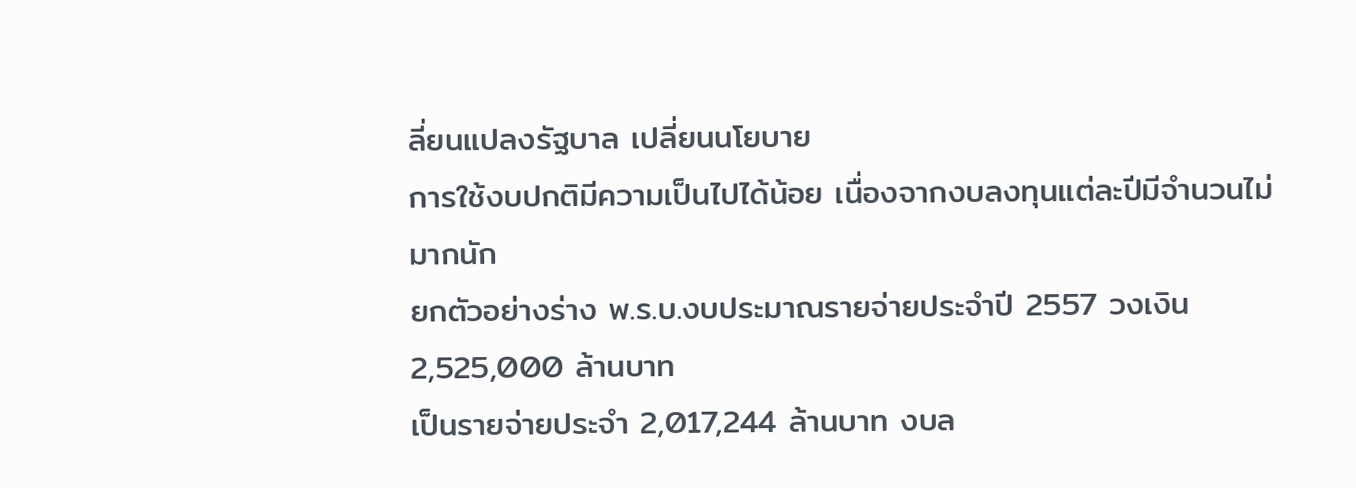ลี่ยนแปลงรัฐบาล เปลี่ยนนโยบาย
การใช้งบปกติมีความเป็นไปได้น้อย เนื่องจากงบลงทุนแต่ละปีมีจำนวนไม่มากนัก
ยกตัวอย่างร่าง พ.ร.บ.งบประมาณรายจ่ายประจำปี 2557 วงเงิน 2,525,000 ล้านบาท
เป็นรายจ่ายประจำ 2,017,244 ล้านบาท งบล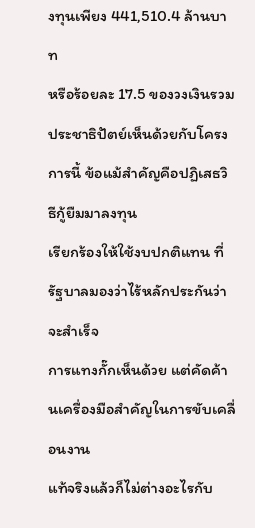งทุนเพียง 441,510.4 ล้านบาท
หรือร้อยละ 17.5 ของวงเงินรวม
ประชาธิปัตย์เห็นด้วยกับโครงการนี้ ข้อแม้สำคัญคือปฏิเสธวิธีกู้ยืมมาลงทุน
เรียกร้องให้ใช้งบปกติแทน ที่รัฐบาลมองว่าไร้หลักประกันว่าจะสำเร็จ
การแทงกั๊กเห็นด้วย แต่คัดค้านเครื่องมือสำคัญในการขับเคลื่อนงาน
แท้จริงแล้วก็ไม่ต่างอะไรกับ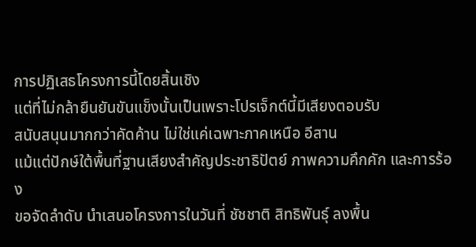การปฏิเสธโครงการนี้โดยสิ้นเชิง
แต่ที่ไม่กล้ายืนยันขันแข็งนั้นเป็นเพราะโปรเจ็กต์นี้มีเสียงตอบรับ
สนับสนุนมากกว่าคัดค้าน ไม่ใช่แค่เฉพาะภาคเหนือ อีสาน
แม้แต่ปักษ์ใต้พื้นที่ฐานเสียงสำคัญประชาธิปัตย์ ภาพความคึกคัก และการร้อง
ขอจัดลำดับ นำเสนอโครงการในวันที่ ชัชชาติ สิทธิพันธุ์ ลงพื้น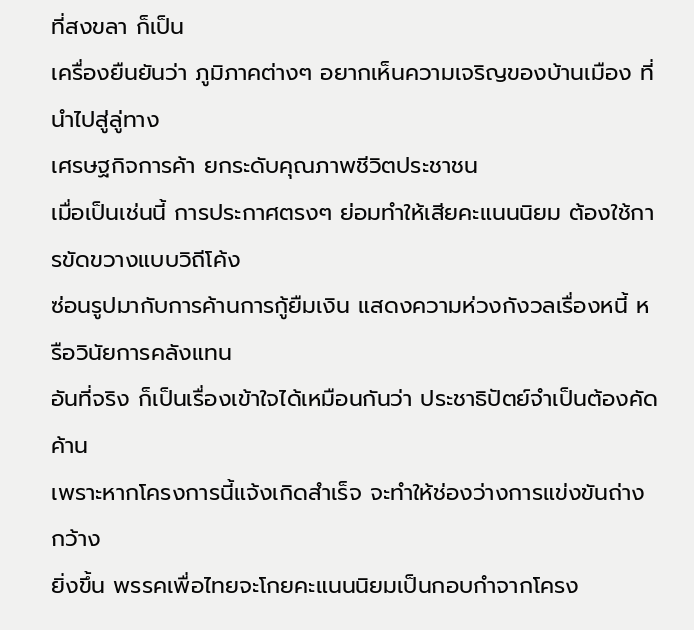ที่สงขลา ก็เป็น
เครื่องยืนยันว่า ภูมิภาคต่างๆ อยากเห็นความเจริญของบ้านเมือง ที่นำไปสู่ลู่ทาง
เศรษฐกิจการค้า ยกระดับคุณภาพชีวิตประชาชน
เมื่อเป็นเช่นนี้ การประกาศตรงๆ ย่อมทำให้เสียคะแนนนิยม ต้องใช้การขัดขวางแบบวิถีโค้ง
ซ่อนรูปมากับการค้านการกู้ยืมเงิน แสดงความห่วงกังวลเรื่องหนี้ หรือวินัยการคลังแทน
อันที่จริง ก็เป็นเรื่องเข้าใจได้เหมือนกันว่า ประชาธิปัตย์จำเป็นต้องคัดค้าน
เพราะหากโครงการนี้แจ้งเกิดสำเร็จ จะทำให้ช่องว่างการแข่งขันถ่างกว้าง
ยิ่งขึ้น พรรคเพื่อไทยจะโกยคะแนนนิยมเป็นกอบกำจากโครง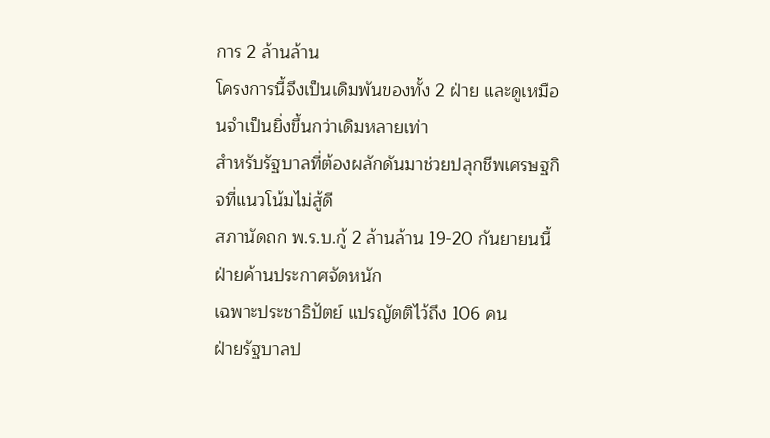การ 2 ล้านล้าน
โครงการนี้จึงเป็นเดิมพันของทั้ง 2 ฝ่าย และดูเหมือนจำเป็นยิ่งขึ้นกว่าเดิมหลายเท่า
สำหรับรัฐบาลที่ต้องผลักดันมาช่วยปลุกชีพเศรษฐกิจที่แนวโน้มไม่สู้ดี
สภานัดถก พ.ร.บ.กู้ 2 ล้านล้าน 19-20 กันยายนนี้ ฝ่ายค้านประกาศจัดหนัก
เฉพาะประชาธิปัตย์ แปรญัตติไว้ถึง 106 คน
ฝ่ายรัฐบาลป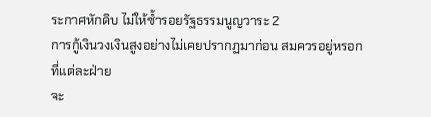ระกาศหักดิบ ไม่ให้ซ้ำรอยรัฐธรรมนูญวาระ 2
การกู้เงินวงเงินสูงอย่างไม่เคยปรากฏมาก่อน สมควรอยู่หรอก ที่แต่ละฝ่าย
จะ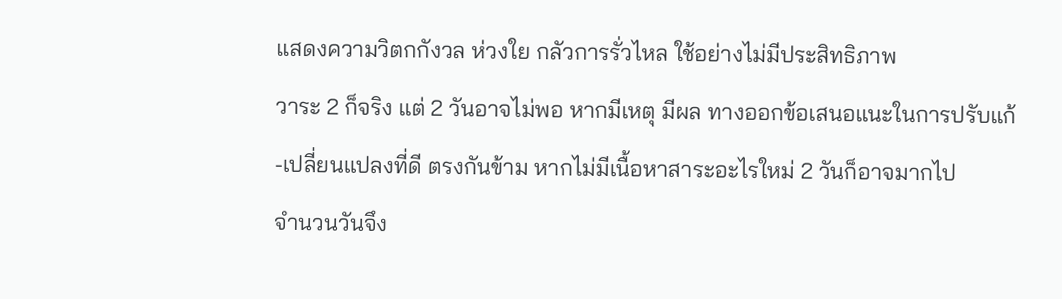แสดงความวิตกกังวล ห่วงใย กลัวการรั่วไหล ใช้อย่างไม่มีประสิทธิภาพ
วาระ 2 ก็จริง แต่ 2 วันอาจไม่พอ หากมีเหตุ มีผล ทางออกข้อเสนอแนะในการปรับแก้
-เปลี่ยนแปลงที่ดี ตรงกันข้าม หากไม่มีเนื้อหาสาระอะไรใหม่ 2 วันก็อาจมากไป
จำนวนวันจึง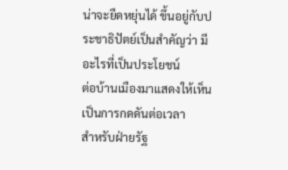น่าจะยืดหยุ่นได้ ขึ้นอยู่กับประชาธิปัตย์เป็นสำคัญว่า มีอะไรที่เป็นประโยชน์
ต่อบ้านเมืองมาแสดงให้เห็น เป็นการกดดันต่อเวลา
สำหรับฝ่ายรัฐ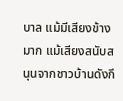บาล แม้มีเสียงข้างมาก แม้เสียงสนับสนุนจากชาวบ้านดังกึ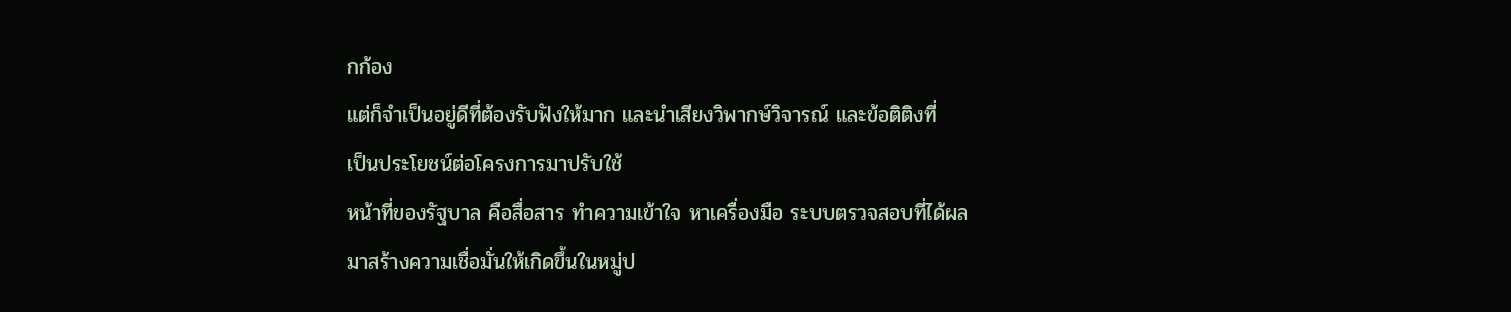กก้อง
แต่ก็จำเป็นอยู่ดีที่ต้องรับฟังให้มาก และนำเสียงวิพากษ์วิจารณ์ และข้อติติงที่
เป็นประโยชน์ต่อโครงการมาปรับใช้
หน้าที่ของรัฐบาล คือสื่อสาร ทำความเข้าใจ หาเครื่องมือ ระบบตรวจสอบที่ได้ผล
มาสร้างความเชื่อมั่นให้เกิดขึ้นในหมู่ป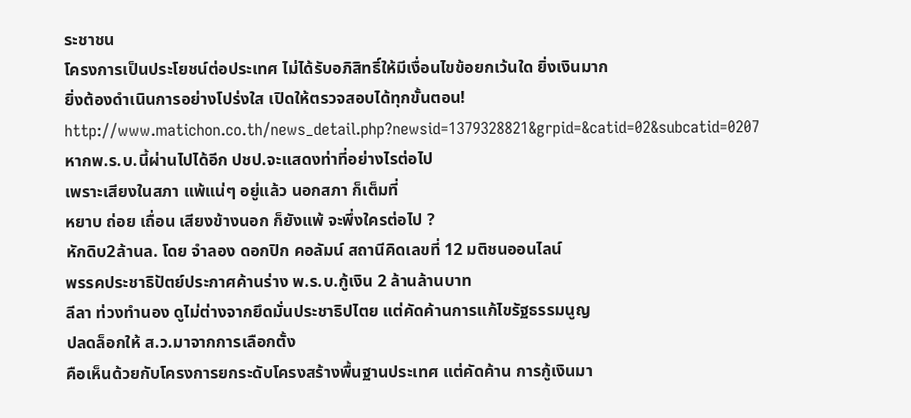ระชาชน
โครงการเป็นประโยชน์ต่อประเทศ ไม่ได้รับอภิสิทธิ์ให้มีเงื่อนไขข้อยกเว้นใด ยิ่งเงินมาก
ยิ่งต้องดำเนินการอย่างโปร่งใส เปิดให้ตรวจสอบได้ทุกขั้นตอน!
http://www.matichon.co.th/news_detail.php?newsid=1379328821&grpid=&catid=02&subcatid=0207
หากพ.ร.บ.นี้ผ่านไปได้อีก ปชป.จะแสดงท่าที่อย่างไรต่อไป
เพราะเสียงในสภา แพ้แน่ๆ อยู่แล้ว นอกสภา ก็เต็มที่
หยาบ ถ่อย เถื่อน เสียงข้างนอก ก็ยังแพ้ จะพึ่งใครต่อไป ?
หักดิบ2ล้านล. โดย จำลอง ดอกปิก คอลัมน์ สถานีคิดเลขที่ 12 มติชนออนไลน์
พรรคประชาธิปัตย์ประกาศค้านร่าง พ.ร.บ.กู้เงิน 2 ล้านล้านบาท
ลีลา ท่วงทำนอง ดูไม่ต่างจากยึดมั่นประชาธิปไตย แต่คัดค้านการแก้ไขรัฐธรรมนูญ
ปลดล็อกให้ ส.ว.มาจากการเลือกตั้ง
คือเห็นด้วยกับโครงการยกระดับโครงสร้างพื้นฐานประเทศ แต่คัดค้าน การกู้เงินมา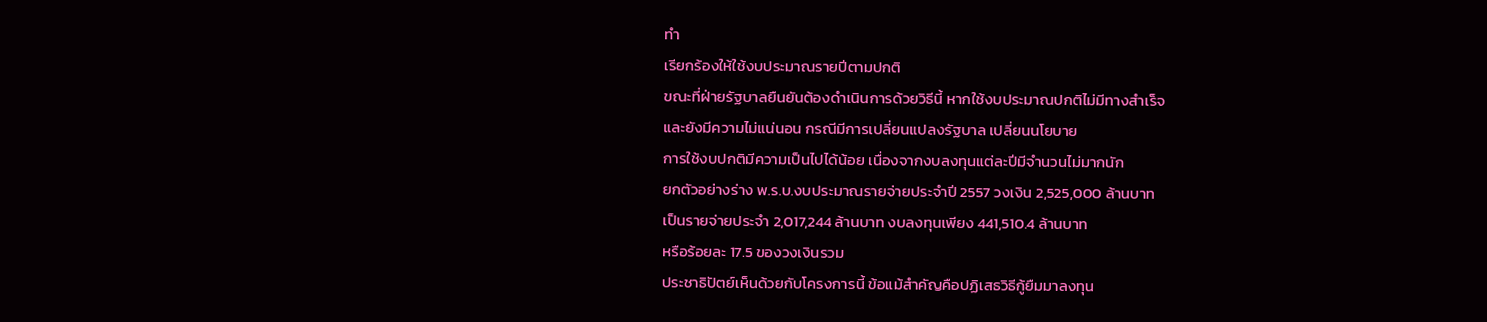ทำ
เรียกร้องให้ใช้งบประมาณรายปีตามปกติ
ขณะที่ฝ่ายรัฐบาลยืนยันต้องดำเนินการด้วยวิธีนี้ หากใช้งบประมาณปกติไม่มีทางสำเร็จ
และยังมีความไม่แน่นอน กรณีมีการเปลี่ยนแปลงรัฐบาล เปลี่ยนนโยบาย
การใช้งบปกติมีความเป็นไปได้น้อย เนื่องจากงบลงทุนแต่ละปีมีจำนวนไม่มากนัก
ยกตัวอย่างร่าง พ.ร.บ.งบประมาณรายจ่ายประจำปี 2557 วงเงิน 2,525,000 ล้านบาท
เป็นรายจ่ายประจำ 2,017,244 ล้านบาท งบลงทุนเพียง 441,510.4 ล้านบาท
หรือร้อยละ 17.5 ของวงเงินรวม
ประชาธิปัตย์เห็นด้วยกับโครงการนี้ ข้อแม้สำคัญคือปฏิเสธวิธีกู้ยืมมาลงทุน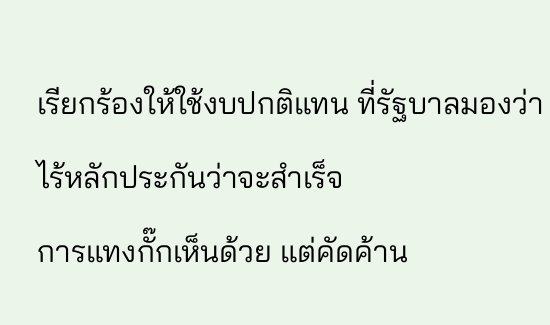เรียกร้องให้ใช้งบปกติแทน ที่รัฐบาลมองว่าไร้หลักประกันว่าจะสำเร็จ
การแทงกั๊กเห็นด้วย แต่คัดค้าน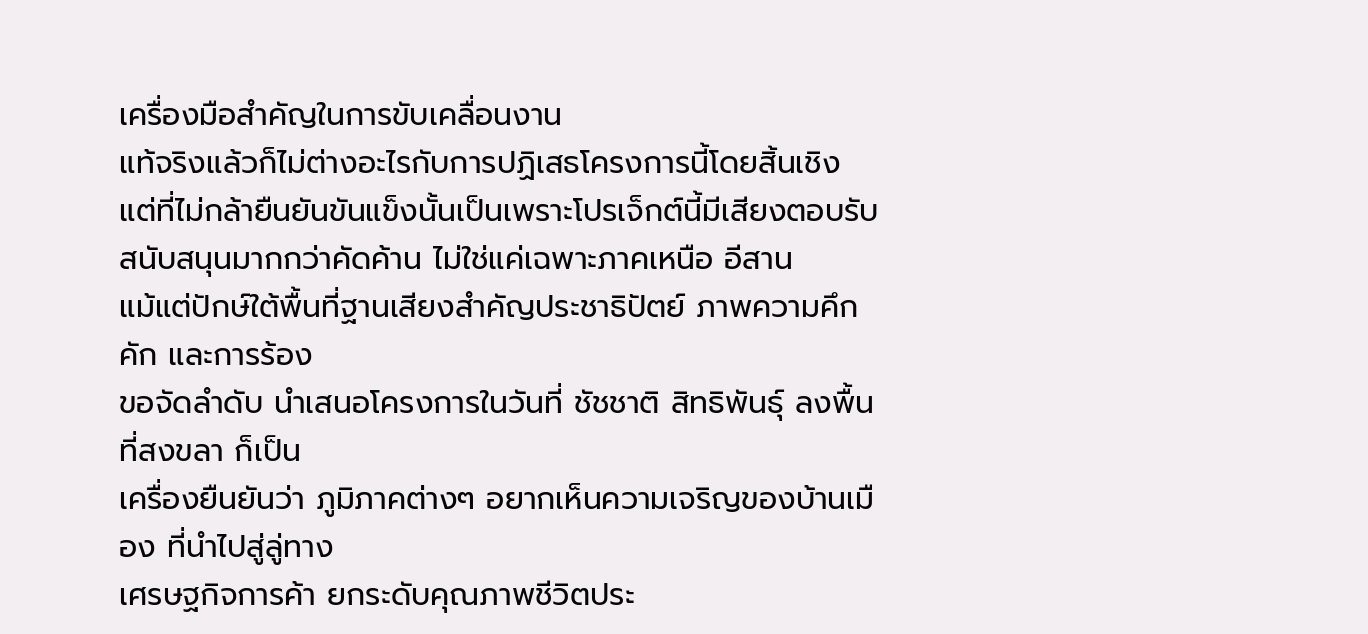เครื่องมือสำคัญในการขับเคลื่อนงาน
แท้จริงแล้วก็ไม่ต่างอะไรกับการปฏิเสธโครงการนี้โดยสิ้นเชิง
แต่ที่ไม่กล้ายืนยันขันแข็งนั้นเป็นเพราะโปรเจ็กต์นี้มีเสียงตอบรับ
สนับสนุนมากกว่าคัดค้าน ไม่ใช่แค่เฉพาะภาคเหนือ อีสาน
แม้แต่ปักษ์ใต้พื้นที่ฐานเสียงสำคัญประชาธิปัตย์ ภาพความคึกคัก และการร้อง
ขอจัดลำดับ นำเสนอโครงการในวันที่ ชัชชาติ สิทธิพันธุ์ ลงพื้นที่สงขลา ก็เป็น
เครื่องยืนยันว่า ภูมิภาคต่างๆ อยากเห็นความเจริญของบ้านเมือง ที่นำไปสู่ลู่ทาง
เศรษฐกิจการค้า ยกระดับคุณภาพชีวิตประ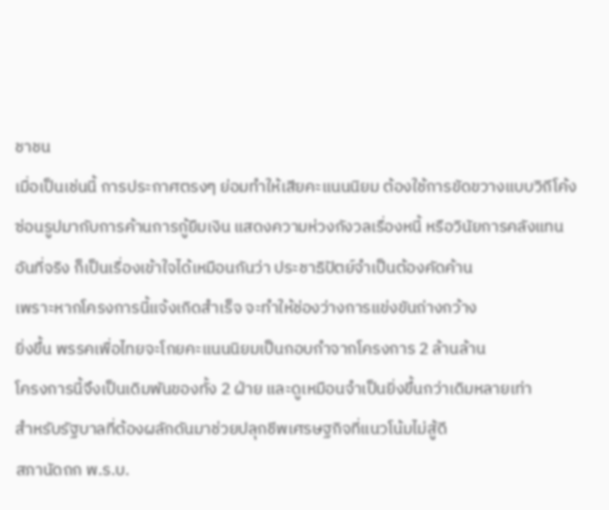ชาชน
เมื่อเป็นเช่นนี้ การประกาศตรงๆ ย่อมทำให้เสียคะแนนนิยม ต้องใช้การขัดขวางแบบวิถีโค้ง
ซ่อนรูปมากับการค้านการกู้ยืมเงิน แสดงความห่วงกังวลเรื่องหนี้ หรือวินัยการคลังแทน
อันที่จริง ก็เป็นเรื่องเข้าใจได้เหมือนกันว่า ประชาธิปัตย์จำเป็นต้องคัดค้าน
เพราะหากโครงการนี้แจ้งเกิดสำเร็จ จะทำให้ช่องว่างการแข่งขันถ่างกว้าง
ยิ่งขึ้น พรรคเพื่อไทยจะโกยคะแนนนิยมเป็นกอบกำจากโครงการ 2 ล้านล้าน
โครงการนี้จึงเป็นเดิมพันของทั้ง 2 ฝ่าย และดูเหมือนจำเป็นยิ่งขึ้นกว่าเดิมหลายเท่า
สำหรับรัฐบาลที่ต้องผลักดันมาช่วยปลุกชีพเศรษฐกิจที่แนวโน้มไม่สู้ดี
สภานัดถก พ.ร.บ.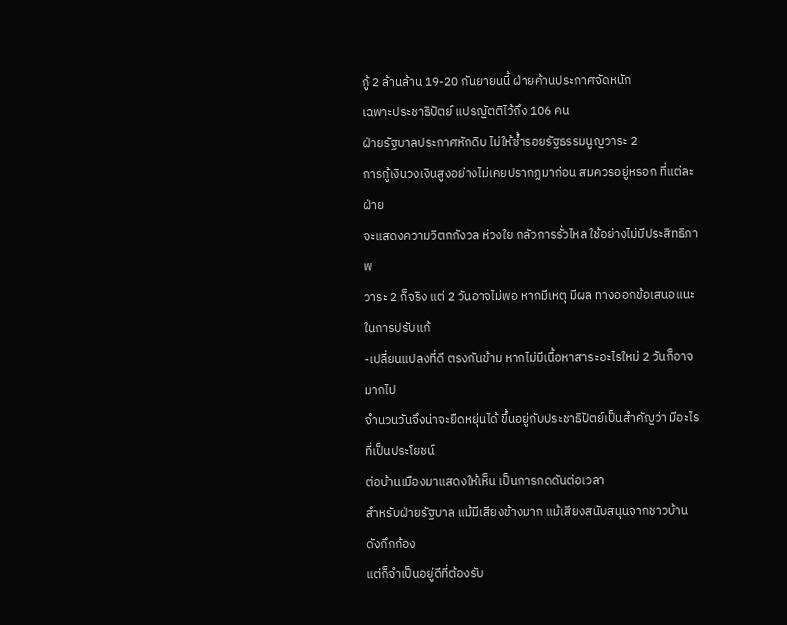กู้ 2 ล้านล้าน 19-20 กันยายนนี้ ฝ่ายค้านประกาศจัดหนัก
เฉพาะประชาธิปัตย์ แปรญัตติไว้ถึง 106 คน
ฝ่ายรัฐบาลประกาศหักดิบ ไม่ให้ซ้ำรอยรัฐธรรมนูญวาระ 2
การกู้เงินวงเงินสูงอย่างไม่เคยปรากฏมาก่อน สมควรอยู่หรอก ที่แต่ละฝ่าย
จะแสดงความวิตกกังวล ห่วงใย กลัวการรั่วไหล ใช้อย่างไม่มีประสิทธิภาพ
วาระ 2 ก็จริง แต่ 2 วันอาจไม่พอ หากมีเหตุ มีผล ทางออกข้อเสนอแนะในการปรับแก้
-เปลี่ยนแปลงที่ดี ตรงกันข้าม หากไม่มีเนื้อหาสาระอะไรใหม่ 2 วันก็อาจมากไป
จำนวนวันจึงน่าจะยืดหยุ่นได้ ขึ้นอยู่กับประชาธิปัตย์เป็นสำคัญว่า มีอะไรที่เป็นประโยชน์
ต่อบ้านเมืองมาแสดงให้เห็น เป็นการกดดันต่อเวลา
สำหรับฝ่ายรัฐบาล แม้มีเสียงข้างมาก แม้เสียงสนับสนุนจากชาวบ้านดังกึกก้อง
แต่ก็จำเป็นอยู่ดีที่ต้องรับ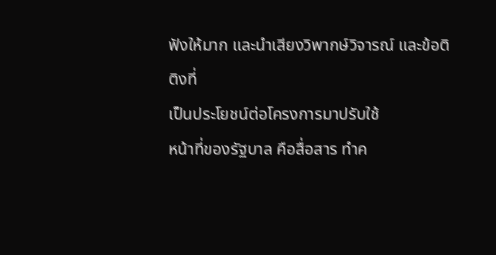ฟังให้มาก และนำเสียงวิพากษ์วิจารณ์ และข้อติติงที่
เป็นประโยชน์ต่อโครงการมาปรับใช้
หน้าที่ของรัฐบาล คือสื่อสาร ทำค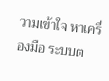วามเข้าใจ หาเครื่องมือ ระบบต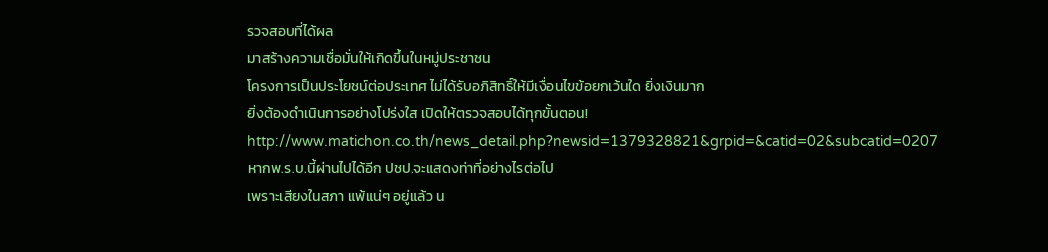รวจสอบที่ได้ผล
มาสร้างความเชื่อมั่นให้เกิดขึ้นในหมู่ประชาชน
โครงการเป็นประโยชน์ต่อประเทศ ไม่ได้รับอภิสิทธิ์ให้มีเงื่อนไขข้อยกเว้นใด ยิ่งเงินมาก
ยิ่งต้องดำเนินการอย่างโปร่งใส เปิดให้ตรวจสอบได้ทุกขั้นตอน!
http://www.matichon.co.th/news_detail.php?newsid=1379328821&grpid=&catid=02&subcatid=0207
หากพ.ร.บ.นี้ผ่านไปได้อีก ปชป.จะแสดงท่าที่อย่างไรต่อไป
เพราะเสียงในสภา แพ้แน่ๆ อยู่แล้ว น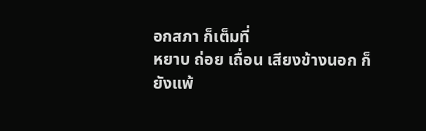อกสภา ก็เต็มที่
หยาบ ถ่อย เถื่อน เสียงข้างนอก ก็ยังแพ้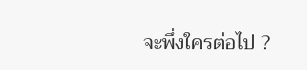จะพึ่งใครต่อไป ?